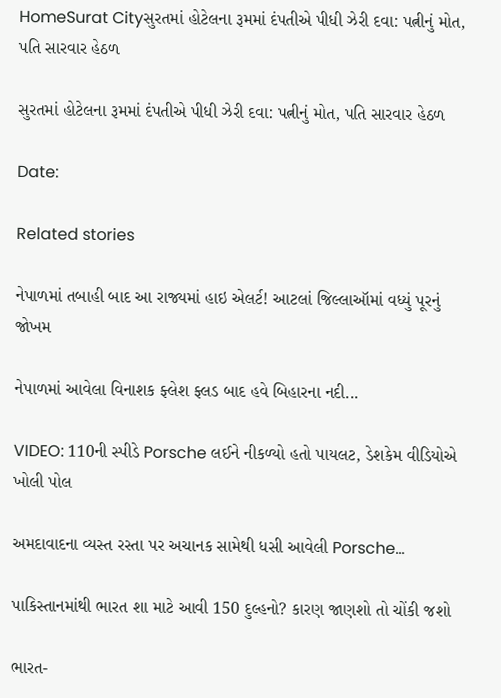HomeSurat Cityસુરતમાં હોટેલના રૂમમાં દંપતીએ પીધી ઝેરી દવા: પત્નીનું મોત, પતિ સારવાર હેઠળ

સુરતમાં હોટેલના રૂમમાં દંપતીએ પીધી ઝેરી દવા: પત્નીનું મોત, પતિ સારવાર હેઠળ

Date:

Related stories

નેપાળમાં તબાહી બાદ આ રાજ્યમાં હાઇ એલર્ટ! આટલાં જિલ્લાઑમાં વધ્યું પૂરનું જોખમ

નેપાળમાં આવેલા વિનાશક ફ્લેશ ફ્લડ બાદ હવે બિહારના નદી...

VIDEO: 110ની સ્પીડે Porsche લઈને નીકળ્યો હતો પાયલટ, ડેશકેમ વીડિયોએ ખોલી પોલ

અમદાવાદના વ્યસ્ત રસ્તા પર અચાનક સામેથી ધસી આવેલી Porsche...

પાકિસ્તાનમાંથી ભારત શા માટે આવી 150 દુલ્હનો? કારણ જાણશો તો ચોંકી જશો

ભારત-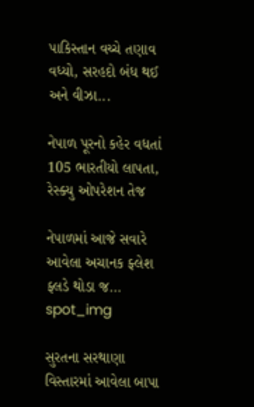પાકિસ્તાન વચ્ચે તણાવ વધ્યો, સરહદો બંધ થઈ અને વીઝા...

નેપાળ પૂરનો કહેર વધતાં 105 ભારતીયો લાપતા, રેસ્ક્યુ ઓપરેશન તેજ

નેપાળમાં આજે સવારે આવેલા અચાનક ફ્લેશ ફ્લડે થોડા જ...
spot_img

સુરતના સરથાણા વિસ્તારમાં આવેલા બાપા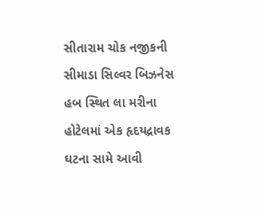સીતારામ ચોક નજીકની સીમાડા સિલ્વર બિઝનેસ હબ સ્થિત લા મરીના હોટેલમાં એક હૃદયદ્રાવક ઘટના સામે આવી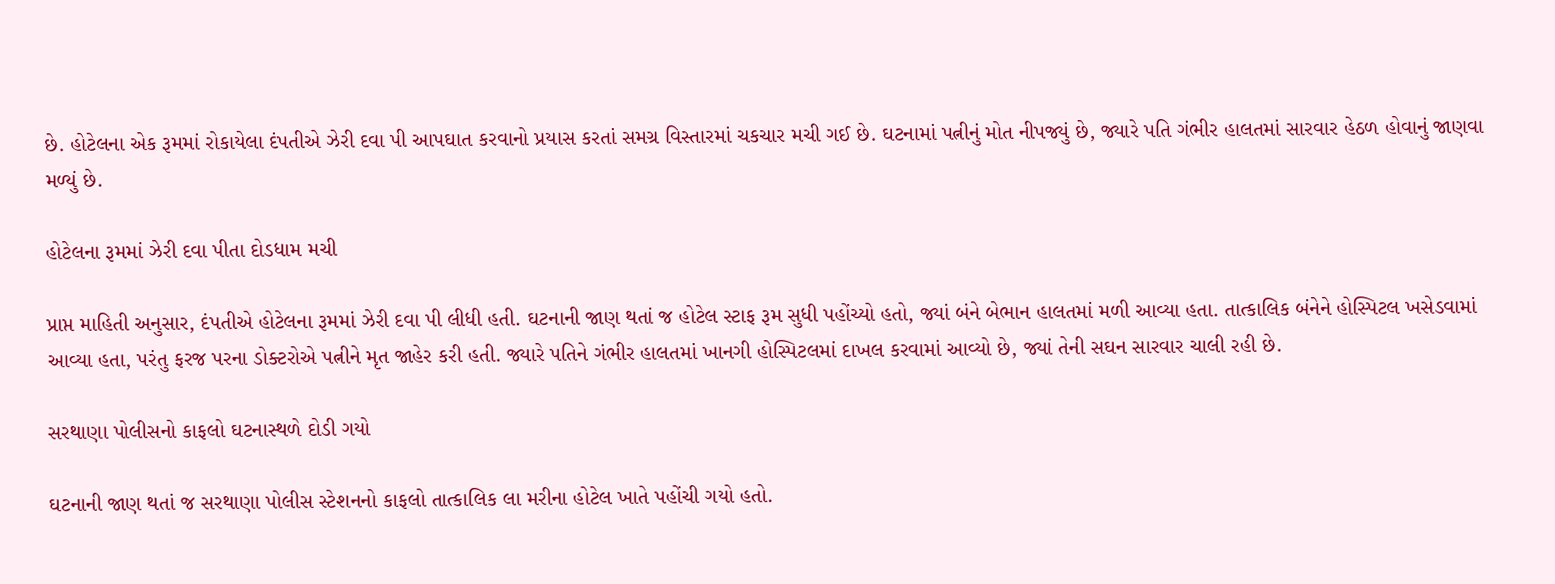છે. હોટેલના એક રૂમમાં રોકાયેલા દંપતીએ ઝેરી દવા પી આપઘાત કરવાનો પ્રયાસ કરતાં સમગ્ર વિસ્તારમાં ચકચાર મચી ગઈ છે. ઘટનામાં પત્નીનું મોત નીપજ્યું છે, જ્યારે પતિ ગંભીર હાલતમાં સારવાર હેઠળ હોવાનું જાણવા મળ્યું છે.

હોટેલના રૂમમાં ઝેરી દવા પીતા દોડધામ મચી

પ્રાપ્ત માહિતી અનુસાર, દંપતીએ હોટેલના રૂમમાં ઝેરી દવા પી લીધી હતી. ઘટનાની જાણ થતાં જ હોટેલ સ્ટાફ રૂમ સુધી પહોંચ્યો હતો, જ્યાં બંને બેભાન હાલતમાં મળી આવ્યા હતા. તાત્કાલિક બંનેને હોસ્પિટલ ખસેડવામાં આવ્યા હતા, પરંતુ ફરજ પરના ડોક્ટરોએ પત્નીને મૃત જાહેર કરી હતી. જ્યારે પતિને ગંભીર હાલતમાં ખાનગી હોસ્પિટલમાં દાખલ કરવામાં આવ્યો છે, જ્યાં તેની સઘન સારવાર ચાલી રહી છે.

સરથાણા પોલીસનો કાફલો ઘટનાસ્થળે દોડી ગયો

ઘટનાની જાણ થતાં જ સરથાણા પોલીસ સ્ટેશનનો કાફલો તાત્કાલિક લા મરીના હોટેલ ખાતે પહોંચી ગયો હતો.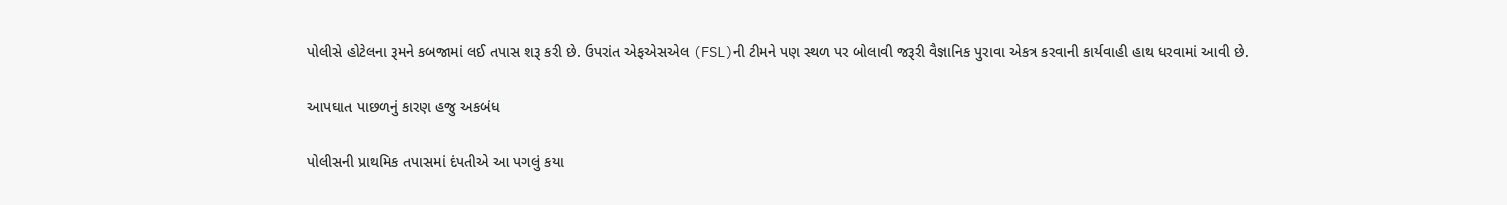પોલીસે હોટેલના રૂમને કબજામાં લઈ તપાસ શરૂ કરી છે. ઉપરાંત એફએસએલ (FSL)ની ટીમને પણ સ્થળ પર બોલાવી જરૂરી વૈજ્ઞાનિક પુરાવા એકત્ર કરવાની કાર્યવાહી હાથ ધરવામાં આવી છે.

આપઘાત પાછળનું કારણ હજુ અકબંધ

પોલીસની પ્રાથમિક તપાસમાં દંપતીએ આ પગલું કયા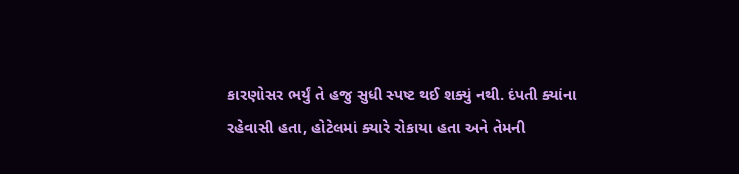કારણોસર ભર્યું તે હજુ સુધી સ્પષ્ટ થઈ શક્યું નથી. દંપતી ક્યાંના રહેવાસી હતા, હોટેલમાં ક્યારે રોકાયા હતા અને તેમની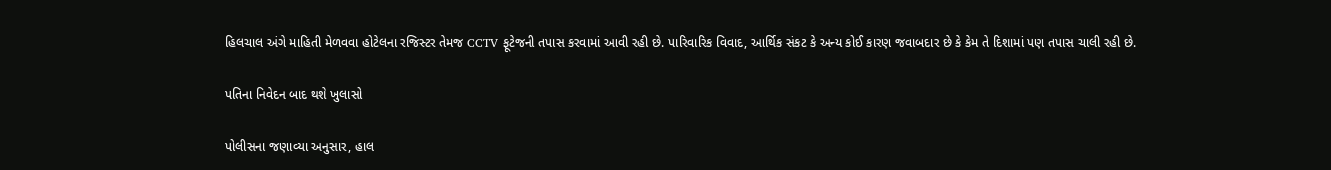હિલચાલ અંગે માહિતી મેળવવા હોટેલના રજિસ્ટર તેમજ CCTV ફૂટેજની તપાસ કરવામાં આવી રહી છે. પારિવારિક વિવાદ, આર્થિક સંકટ કે અન્ય કોઈ કારણ જવાબદાર છે કે કેમ તે દિશામાં પણ તપાસ ચાલી રહી છે.

પતિના નિવેદન બાદ થશે ખુલાસો

પોલીસના જણાવ્યા અનુસાર, હાલ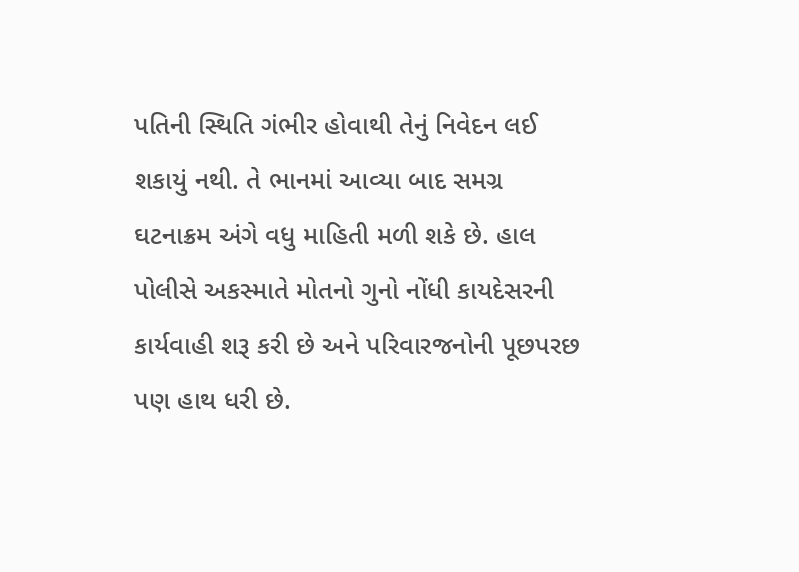પતિની સ્થિતિ ગંભીર હોવાથી તેનું નિવેદન લઈ શકાયું નથી. તે ભાનમાં આવ્યા બાદ સમગ્ર ઘટનાક્રમ અંગે વધુ માહિતી મળી શકે છે. હાલ પોલીસે અકસ્માતે મોતનો ગુનો નોંધી કાયદેસરની કાર્યવાહી શરૂ કરી છે અને પરિવારજનોની પૂછપરછ પણ હાથ ધરી છે.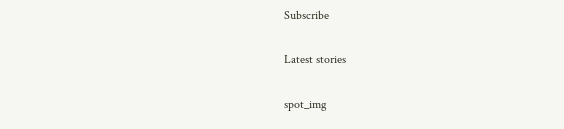Subscribe

Latest stories

spot_img